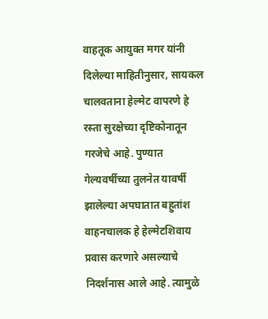वाहतूक आयुक्त मगर यांनी दिलेल्या माहितीनुसार, सायकल चालवताना हेल्मेट वापरणे हे रस्ता सुरक्षेच्या दृष्टिकोनातून गरजेचे आहे. पुण्यात गेल्यवर्षीच्या तुलनेत यावर्षी झालेल्या अपघातात बहुतांश वाहनचालक हे हेल्मेटशिवाय प्रवास करणारे असल्याचे निदर्शनास आले आहे. त्यामुळे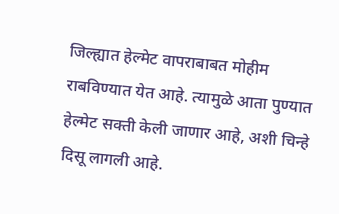जिल्ह्यात हेल्मेट वापराबाबत मोहीम राबविण्यात येत आहे. त्यामुळे आता पुण्यात हेल्मेट सक्ती केली जाणार आहे, अशी चिन्हे दिसू लागली आहे.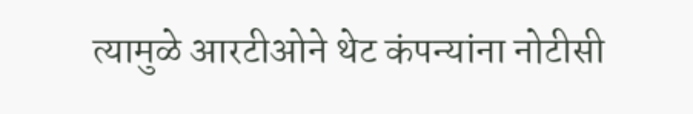त्यामुळे आरटीओने थेट कंपन्यांना नोटीसी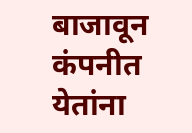बाजावून कंपनीत येतांना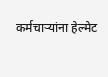कर्मचाऱ्यांना हेल्मेट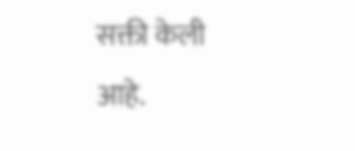सक्ती केली आहे.